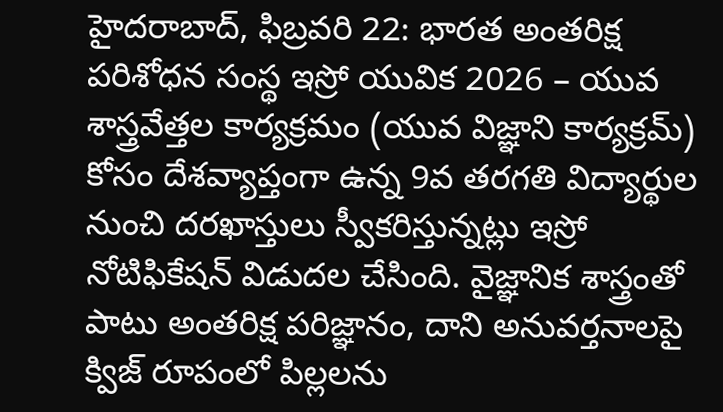హైదరాబాద్, ఫిబ్రవరి 22: భారత అంతరిక్ష పరిశోధన సంస్థ ఇస్రో యువిక 2026 – యువ శాస్త్రవేత్తల కార్యక్రమం (యువ విజ్ఞాని కార్యక్రమ్) కోసం దేశవ్యాప్తంగా ఉన్న 9వ తరగతి విద్యార్థుల నుంచి దరఖాస్తులు స్వీకరిస్తున్నట్లు ఇస్రో నోటిఫికేషన్ విడుదల చేసింది. వైజ్ఞానిక శాస్త్రంతో పాటు అంతరిక్ష పరిజ్ఞానం, దాని అనువర్తనాలపై క్విజ్ రూపంలో పిల్లలను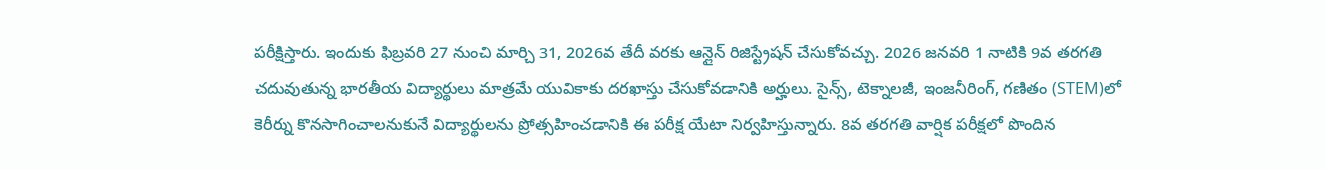పరీక్షిస్తారు. ఇందుకు ఫిబ్రవరి 27 నుంచి మార్చి 31, 2026వ తేదీ వరకు ఆన్లైన్ రిజిస్ట్రేషన్ చేసుకోవచ్చు. 2026 జనవరి 1 నాటికి 9వ తరగతి చదువుతున్న భారతీయ విద్యార్థులు మాత్రమే యువికాకు దరఖాస్తు చేసుకోవడానికి అర్హులు. సైన్స్, టెక్నాలజీ, ఇంజనీరింగ్, గణితం (STEM)లో కెరీర్ను కొనసాగించాలనుకునే విద్యార్థులను ప్రోత్సహించడానికి ఈ పరీక్ష యేటా నిర్వహిస్తున్నారు. 8వ తరగతి వార్షిక పరీక్షలో పొందిన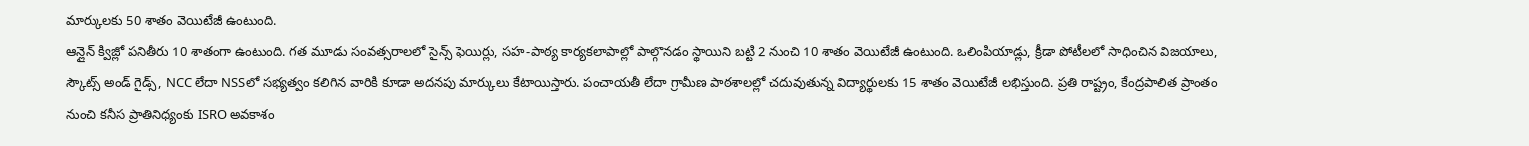మార్కులకు 50 శాతం వెయిటేజీ ఉంటుంది.
ఆన్లైన్ క్విజ్లో పనితీరు 10 శాతంగా ఉంటుంది. గత మూడు సంవత్సరాలలో సైన్స్ ఫెయిర్లు, సహ-పాఠ్య కార్యకలాపాల్లో పాల్గొనడం స్థాయిని బట్టి 2 నుంచి 10 శాతం వెయిటేజీ ఉంటుంది. ఒలింపియాడ్లు, క్రీడా పోటీలలో సాధించిన విజయాలు, స్కౌట్స్ అండ్ గైడ్స్, NCC లేదా NSSలో సభ్యత్వం కలిగిన వారికి కూడా అదనపు మార్కులు కేటాయిస్తారు. పంచాయతీ లేదా గ్రామీణ పాఠశాలల్లో చదువుతున్న విద్యార్థులకు 15 శాతం వెయిటేజీ లభిస్తుంది. ప్రతి రాష్ట్రం, కేంద్రపాలిత ప్రాంతం నుంచి కనీస ప్రాతినిధ్యంకు ISRO అవకాశం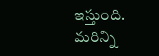ఇస్తుంది.
మరిన్ని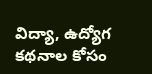విద్యా, ఉద్యోగ కథనాల కోసం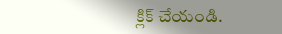క్లిక్ చేయండి.